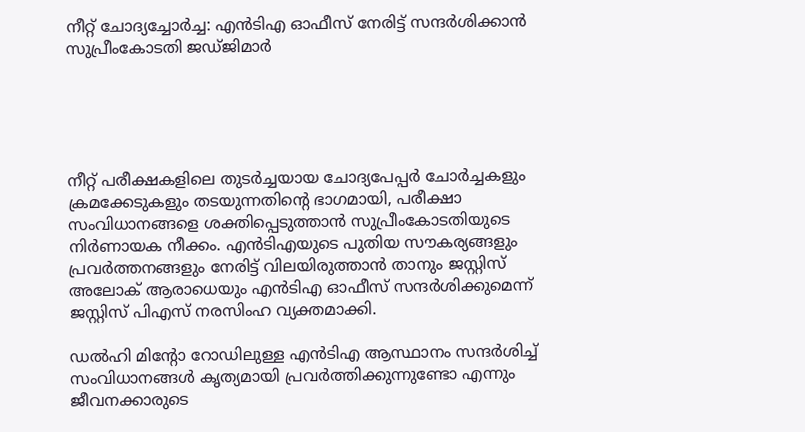നീറ്റ് ചോദ്യച്ചോര്‍ച്ച: എന്‍ടിഎ ഓഫീസ് നേരിട്ട് സന്ദര്‍ശിക്കാന്‍ സുപ്രീംകോടതി ജഡ്ജിമാര്‍





നീറ്റ് പരീക്ഷകളിലെ തുടര്‍ച്ചയായ ചോദ്യപേപ്പര്‍ ചോര്‍ച്ചകളും ക്രമക്കേടുകളും തടയുന്നതിന്റെ ഭാഗമായി, പരീക്ഷാ സംവിധാനങ്ങളെ ശക്തിപ്പെടുത്താന്‍ സുപ്രീംകോടതിയുടെ നിര്‍ണായക നീക്കം. എന്‍ടിഎയുടെ പുതിയ സൗകര്യങ്ങളും പ്രവര്‍ത്തനങ്ങളും നേരിട്ട് വിലയിരുത്താന്‍ താനും ജസ്റ്റിസ് അലോക് ആരാധെയും എന്‍ടിഎ ഓഫീസ് സന്ദര്‍ശിക്കുമെന്ന് ജസ്റ്റിസ് പിഎസ് നരസിംഹ വ്യക്തമാക്കി.

ഡല്‍ഹി മിന്റോ റോഡിലുള്ള എന്‍ടിഎ ആസ്ഥാനം സന്ദര്‍ശിച്ച് സംവിധാനങ്ങള്‍ കൃത്യമായി പ്രവര്‍ത്തിക്കുന്നുണ്ടോ എന്നും ജീവനക്കാരുടെ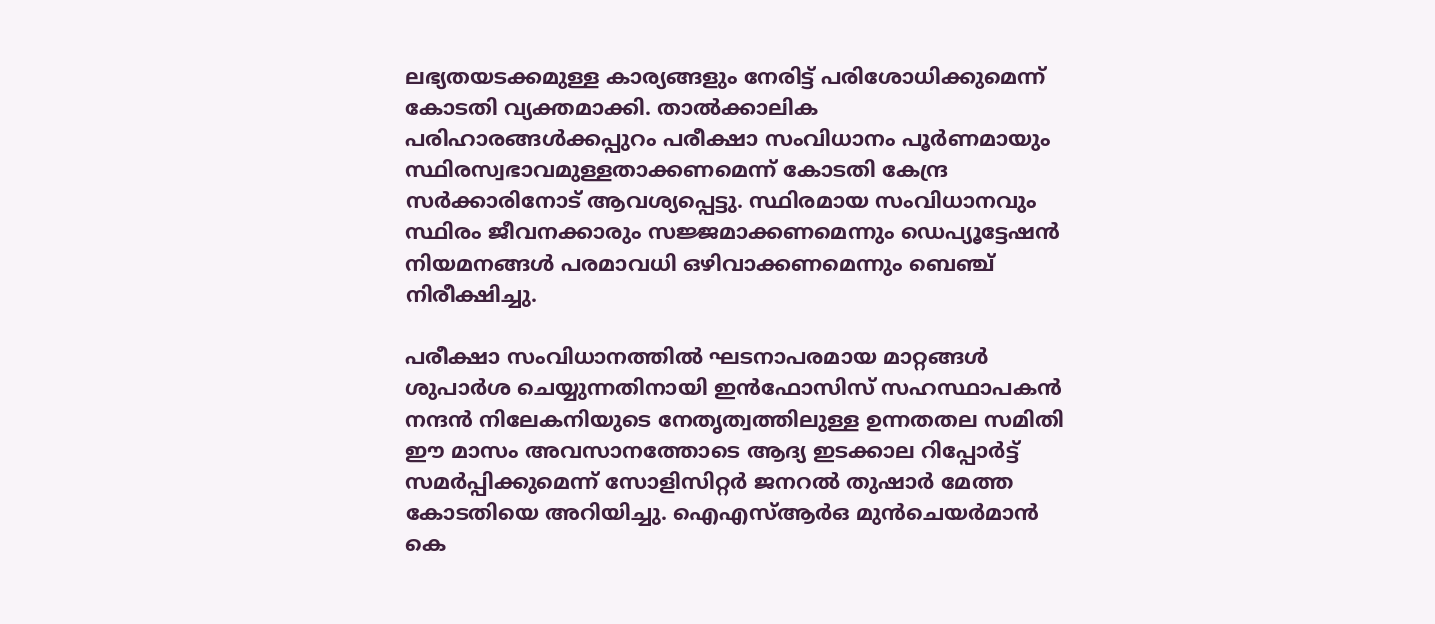ലഭ്യതയടക്കമുള്ള കാര്യങ്ങളും നേരിട്ട് പരിശോധിക്കുമെന്ന് കോടതി വ്യക്തമാക്കി. താല്‍ക്കാലിക പരിഹാരങ്ങള്‍ക്കപ്പുറം പരീക്ഷാ സംവിധാനം പൂര്‍ണമായും സ്ഥിരസ്വഭാവമുള്ളതാക്കണമെന്ന് കോടതി കേന്ദ്ര സര്‍ക്കാരിനോട് ആവശ്യപ്പെട്ടു. സ്ഥിരമായ സംവിധാനവും സ്ഥിരം ജീവനക്കാരും സജ്ജമാക്കണമെന്നും ഡെപ്യൂട്ടേഷന്‍ നിയമനങ്ങള്‍ പരമാവധി ഒഴിവാക്കണമെന്നും ബെഞ്ച് നിരീക്ഷിച്ചു.

പരീക്ഷാ സംവിധാനത്തില്‍ ഘടനാപരമായ മാറ്റങ്ങള്‍ ശുപാര്‍ശ ചെയ്യുന്നതിനായി ഇന്‍ഫോസിസ് സഹസ്ഥാപകന്‍ നന്ദന്‍ നിലേകനിയുടെ നേതൃത്വത്തിലുള്ള ഉന്നതതല സമിതി ഈ മാസം അവസാനത്തോടെ ആദ്യ ഇടക്കാല റിപ്പോര്‍ട്ട് സമര്‍പ്പിക്കുമെന്ന് സോളിസിറ്റര്‍ ജനറല്‍ തുഷാര്‍ മേത്ത കോടതിയെ അറിയിച്ചു. ഐഎസ്ആര്‍ഒ മുന്‍ചെയര്‍മാന്‍ കെ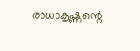രാധാകൃഷ്ണന്റെ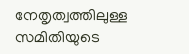നേതൃത്വത്തിലുള്ള സമിതിയുടെ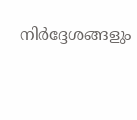നിര്‍ദ്ദേശങ്ങളും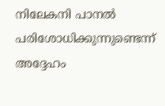നിലേകനി പാനല്‍ പരിശോധിക്കുന്നുണ്ടെന്ന് അദ്ദേഹം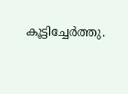കൂട്ടിച്ചേര്‍ത്തു.